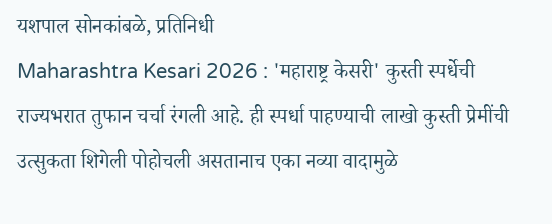यशपाल सोनकांबळे, प्रतिनिधी
Maharashtra Kesari 2026 : 'महाराष्ट्र केसरी' कुस्ती स्पर्धेची राज्यभरात तुफान चर्चा रंगली आहे. ही स्पर्धा पाहण्याची लाखो कुस्ती प्रेमींची उत्सुकता शिगेली पोहोचली असतानाच एका नव्या वादामुळे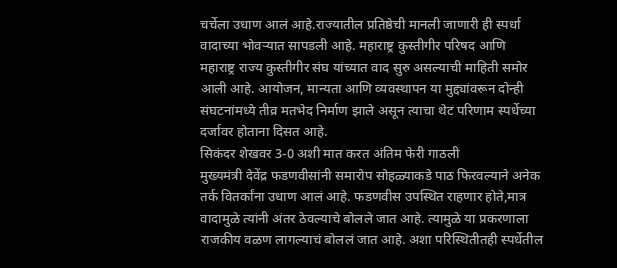चर्चेला उधाण आलं आहे.राज्यातील प्रतिष्ठेची मानली जाणारी ही स्पर्धा वादाच्या भोवऱ्यात सापडली आहे. महाराष्ट्र कुस्तीगीर परिषद आणि महाराष्ट्र राज्य कुस्तीगीर संघ यांच्यात वाद सुरु असल्याची माहिती समोर आली आहे. आयोजन, मान्यता आणि व्यवस्थापन या मुद्द्यांवरून दोन्ही संघटनांमध्ये तीव्र मतभेद निर्माण झाले असून त्याचा थेट परिणाम स्पर्धेच्या दर्जावर होताना दिसत आहे.
सिकंदर शेखवर 3-0 अशी मात करत अंतिम फेरी गाठली
मुख्यमंत्री देवेंद्र फडणवीसांनी समारोप सोहळ्याकडे पाठ फिरवल्याने अनेक तर्क वितर्कांना उधाण आलं आहे. फडणवीस उपस्थित राहणार होते,मात्र वादामुळे त्यांनी अंतर ठेवल्याचे बोलले जात आहे. त्यामुळे या प्रकरणाला राजकीय वळण लागल्याचं बोललं जात आहे. अशा परिस्थितीतही स्पर्धेतील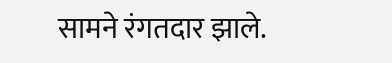सामने रंगतदार झाले.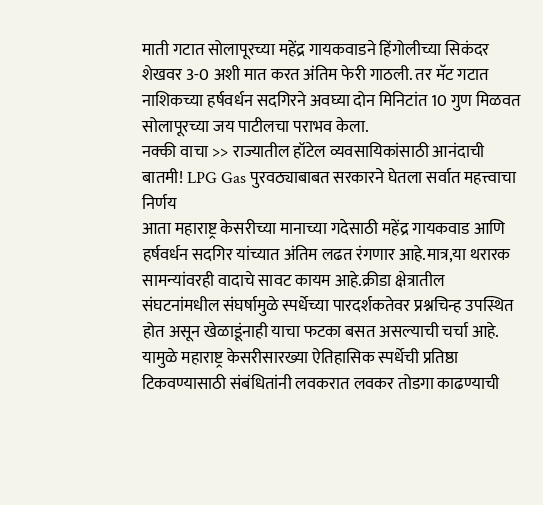माती गटात सोलापूरच्या महेंद्र गायकवाडने हिंगोलीच्या सिकंदर शेखवर 3-0 अशी मात करत अंतिम फेरी गाठली. तर मॅट गटात नाशिकच्या हर्षवर्धन सदगिरने अवघ्या दोन मिनिटांत 10 गुण मिळवत सोलापूरच्या जय पाटीलचा पराभव केला.
नक्की वाचा >> राज्यातील हॉटेल व्यवसायिकांसाठी आनंदाची बातमी! LPG Gas पुरवठ्याबाबत सरकारने घेतला सर्वात महत्त्वाचा निर्णय
आता महाराष्ट्र केसरीच्या मानाच्या गदेसाठी महेंद्र गायकवाड आणि हर्षवर्धन सदगिर यांच्यात अंतिम लढत रंगणार आहे.मात्र,या थरारक सामन्यांवरही वादाचे सावट कायम आहे.क्रीडा क्षेत्रातील संघटनांमधील संघर्षामुळे स्पर्धेच्या पारदर्शकतेवर प्रश्नचिन्ह उपस्थित होत असून खेळाडूंनाही याचा फटका बसत असल्याची चर्चा आहे. यामुळे महाराष्ट्र केसरीसारख्या ऐतिहासिक स्पर्धेची प्रतिष्ठा टिकवण्यासाठी संबंधितांनी लवकरात लवकर तोडगा काढण्याची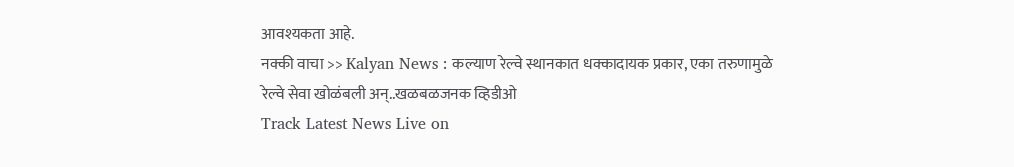आवश्यकता आहे.
नक्की वाचा >> Kalyan News : कल्याण रेल्वे स्थानकात धक्कादायक प्रकार, एका तरुणामुळे रेल्वे सेवा खोळंबली अन्..खळबळजनक व्हिडीओ
Track Latest News Live on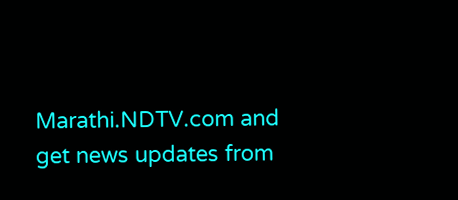Marathi.NDTV.com and get news updates from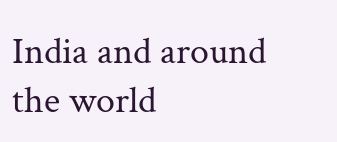India and around the world